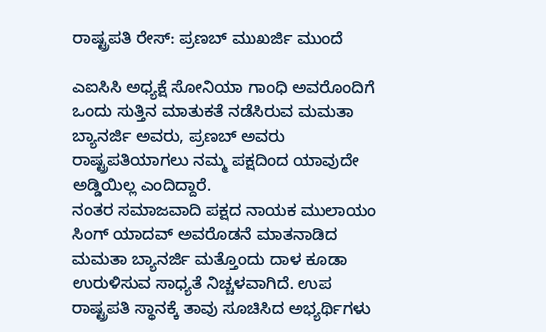ರಾಷ್ಟ್ರಪತಿ ರೇಸ್: ಪ್ರಣಬ್ ಮುಖರ್ಜಿ ಮುಂದೆ

ಎಐಸಿಸಿ ಅಧ್ಯಕ್ಷೆ ಸೋನಿಯಾ ಗಾಂಧಿ ಅವರೊಂದಿಗೆ ಒಂದು ಸುತ್ತಿನ ಮಾತುಕತೆ ನಡೆಸಿರುವ ಮಮತಾ ಬ್ಯಾನರ್ಜಿ ಅವರು, ಪ್ರಣಬ್ ಅವರು ರಾಷ್ಟ್ರಪತಿಯಾಗಲು ನಮ್ಮ ಪಕ್ಷದಿಂದ ಯಾವುದೇ ಅಡ್ಡಿಯಿಲ್ಲ ಎಂದಿದ್ದಾರೆ.
ನಂತರ ಸಮಾಜವಾದಿ ಪಕ್ಷದ ನಾಯಕ ಮುಲಾಯಂ ಸಿಂಗ್ ಯಾದವ್ ಅವರೊಡನೆ ಮಾತನಾಡಿದ ಮಮತಾ ಬ್ಯಾನರ್ಜಿ ಮತ್ತೊಂದು ದಾಳ ಕೂಡಾ ಉರುಳಿಸುವ ಸಾಧ್ಯತೆ ನಿಚ್ಚಳವಾಗಿದೆ. ಉಪ ರಾಷ್ಟ್ರಪತಿ ಸ್ಥಾನಕ್ಕೆ ತಾವು ಸೂಚಿಸಿದ ಅಭ್ಯರ್ಥಿಗಳು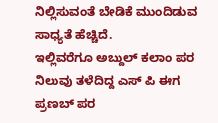ನಿಲ್ಲಿಸುವಂತೆ ಬೇಡಿಕೆ ಮುಂದಿಡುವ ಸಾಧ್ಯತೆ ಹೆಚ್ಚಿದೆ.
ಇಲ್ಲಿವರೆಗೂ ಅಬ್ದುಲ್ ಕಲಾಂ ಪರ ನಿಲುವು ತಳೆದಿದ್ದ ಎಸ್ ಪಿ ಈಗ ಪ್ರಣಬ್ ಪರ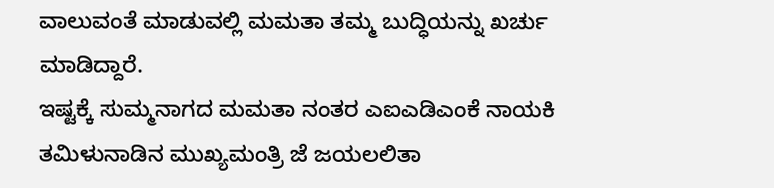ವಾಲುವಂತೆ ಮಾಡುವಲ್ಲಿ ಮಮತಾ ತಮ್ಮ ಬುದ್ಧಿಯನ್ನು ಖರ್ಚು ಮಾಡಿದ್ದಾರೆ.
ಇಷ್ಟಕ್ಕೆ ಸುಮ್ಮನಾಗದ ಮಮತಾ ನಂತರ ಎಐಎಡಿಎಂಕೆ ನಾಯಕಿ ತಮಿಳುನಾಡಿನ ಮುಖ್ಯಮಂತ್ರಿ ಜೆ ಜಯಲಲಿತಾ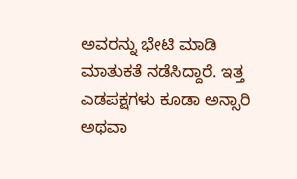ಅವರನ್ನು ಭೇಟಿ ಮಾಡಿ ಮಾತುಕತೆ ನಡೆಸಿದ್ದಾರೆ. ಇತ್ತ ಎಡಪಕ್ಷಗಳು ಕೂಡಾ ಅನ್ಸಾರಿ ಅಥವಾ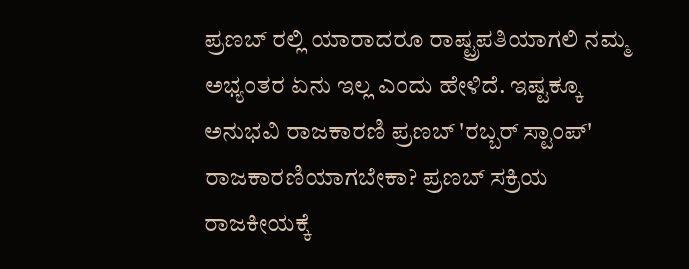ಪ್ರಣಬ್ ರಲ್ಲಿ ಯಾರಾದರೂ ರಾಷ್ಟ್ರಪತಿಯಾಗಲಿ ನಮ್ಮ ಅಭ್ಯಂತರ ಏನು ಇಲ್ಲ ಎಂದು ಹೇಳಿದೆ. ಇಷ್ಟಕ್ಕೂ ಅನುಭವಿ ರಾಜಕಾರಣಿ ಪ್ರಣಬ್ 'ರಬ್ಬರ್ ಸ್ಟಾಂಪ್' ರಾಜಕಾರಣಿಯಾಗಬೇಕಾ? ಪ್ರಣಬ್ ಸಕ್ರಿಯ ರಾಜಕೀಯಕ್ಕೆ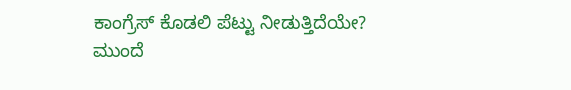ಕಾಂಗ್ರೆಸ್ ಕೊಡಲಿ ಪೆಟ್ಟು ನೀಡುತ್ತಿದೆಯೇ? ಮುಂದೆ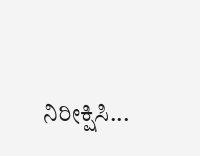ನಿರೀಕ್ಷಿಸಿ...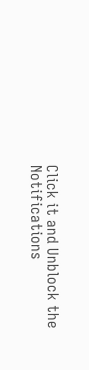Click it and Unblock the Notifications